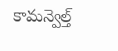కామన్వెల్త్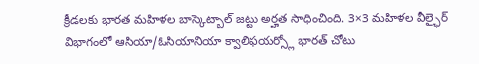క్రీడలకు భారత మహిళల బాస్కెట్బాల్ జట్టు అర్హత సాధించింది. 3×3 మహిళల వీల్ఛైర్ విభాగంలో ఆసియా/ఓసియానియా క్వాలిఫయర్స్లో భారత్ చోటు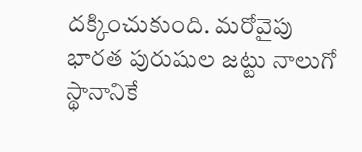దక్కించుకుంది. మరోవైపు భారత పురుషుల జట్టు నాలుగో స్థానానికే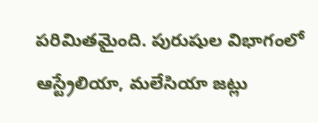పరిమితమైంది. పురుషుల విభాగంలో ఆస్ట్రేలియా, మలేసియా జట్లు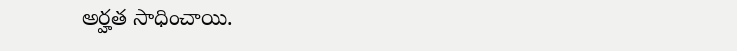అర్హత సాధించాయి.